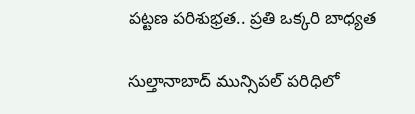పట్టణ పరిశుభ్రత.. ప్రతి ఒక్కరి బాధ్యత

సుల్తానాబాద్ మున్సిపల్ పరిధిలో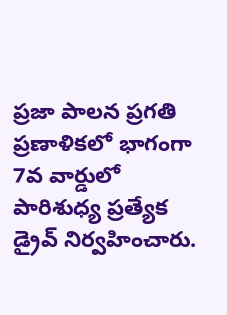ప్రజా పాలన ప్రగతి ప్రణాళికలో భాగంగా 7వ వార్డులో పారిశుధ్య ప్రత్యేక డ్రైవ్ నిర్వహించారు.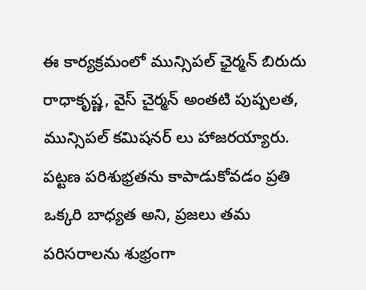ఈ కార్యక్రమంలో మున్సిపల్ ఛైర్మన్ బిరుదు రాధాకృష్ణ, వైస్ చైర్మన్ అంతటి పుష్పలత, మున్సిపల్ కమిషనర్ లు హాజరయ్యారు. పట్టణ పరిశుభ్రతను కాపాడుకోవడం ప్రతి ఒక్కరి బాధ్యత అని, ప్రజలు తమ పరిసరాలను శుభ్రంగా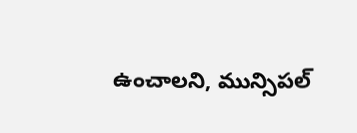ఉంచాలని, మున్సిపల్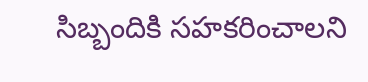సిబ్బందికి సహకరించాలని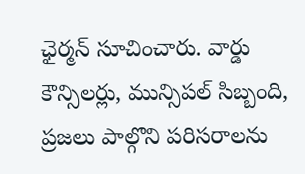ఛైర్మన్ సూచించారు. వార్డు కౌన్సిలర్లు, మున్సిపల్ సిబ్బంది, ప్రజలు పాల్గొని పరిసరాలను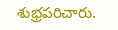శుభ్రపరిచారు.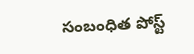సంబంధిత పోస్ట్